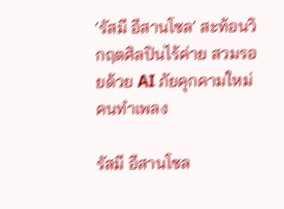‘รัสมี อีสานโซล’ สะท้อนวิกฤตศิลปินไร้ค่าย สวมรอยด้วย AI ภัยคุกคามใหม่คนทำเพลง

รัสมี อีสานโซล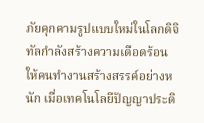ภัยคุกคามรูปแบบใหม่ในโลกดิจิทัลกำลังสร้างความเดือดร้อนให้คนทำงานสร้างสรรค์อย่างหนัก เมื่อเทคโนโลยีปัญญาประดิ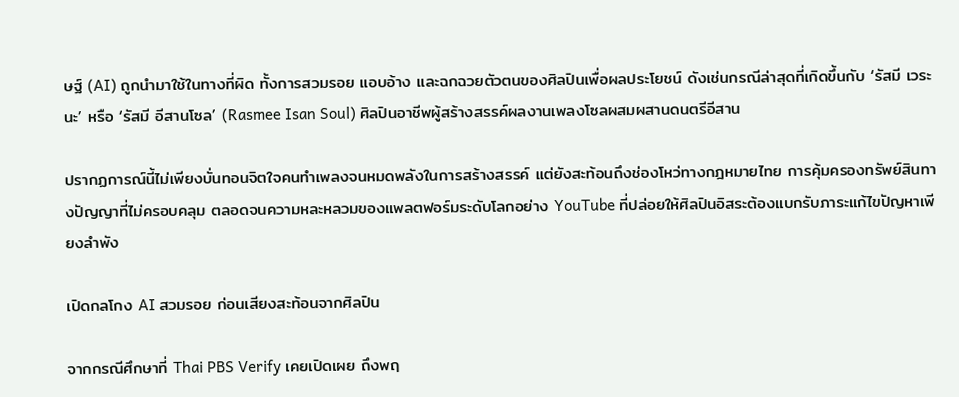ษฐ์ (AI) ถูกนำมาใช้ในทางที่ผิด ทั้งการสวมรอย แอบอ้าง และฉกฉวยตัวตนของศิลปินเพื่อผลประโยชน์ ดังเช่นกรณีล่าสุดที่เกิดขึ้นกับ ‘รัสมี เวระนะ’ หรือ ‘รัสมี อีสานโซล’ (Rasmee Isan Soul) ศิลปินอาชีพผู้สร้างสรรค์ผลงานเพลงโซลผสมผสานดนตรีอีสาน

ปรากฏการณ์นี้ไม่เพียงบั่นทอนจิตใจคนทำเพลงจนหมดพลังในการสร้างสรรค์ แต่ยังสะท้อนถึงช่องโหว่ทางกฎหมายไทย การคุ้มครองทรัพย์สินทางปัญญาที่ไม่ครอบคลุม ตลอดจนความหละหลวมของแพลตฟอร์มระดับโลกอย่าง YouTube ที่ปล่อยให้ศิลปินอิสระต้องแบกรับภาระแก้ไขปัญหาเพียงลำพัง

เปิดกลโกง AI สวมรอย ก่อนเสียงสะท้อนจากศิลปิน

จากกรณีศึกษาที่ Thai PBS Verify เคยเปิดเผย ถึงพฤ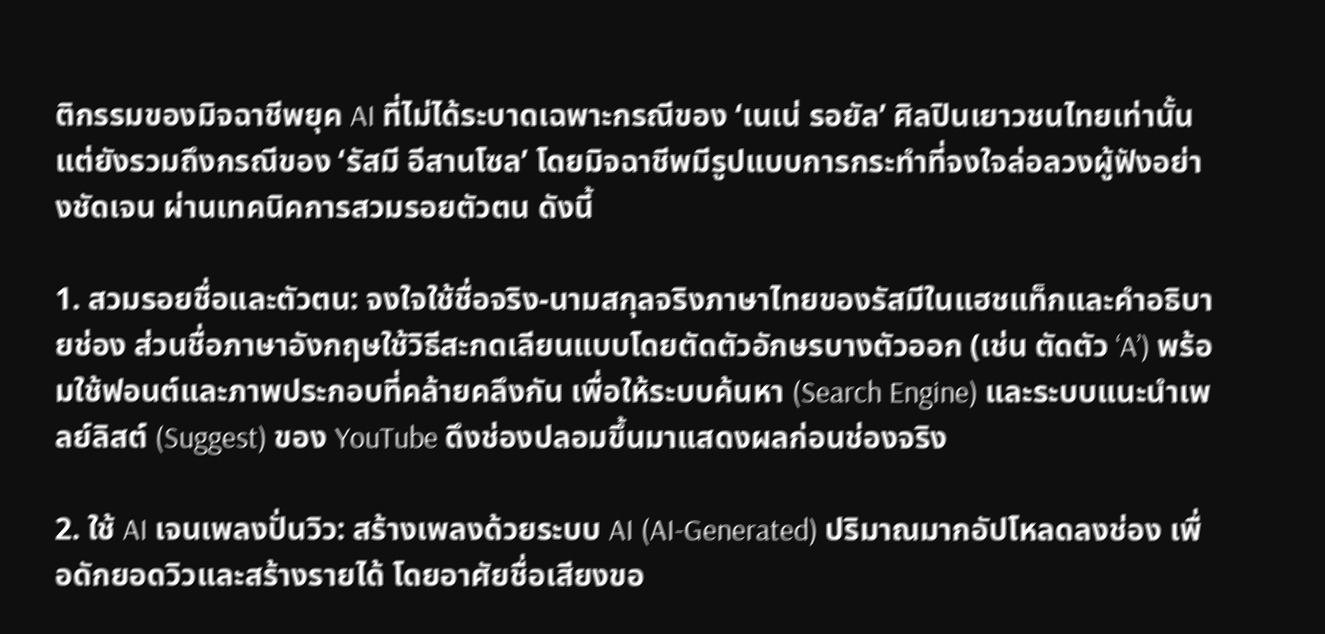ติกรรมของมิจฉาชีพยุค AI ที่ไม่ได้ระบาดเฉพาะกรณีของ ‘เนเน่ รอยัล’ ศิลปินเยาวชนไทยเท่านั้น แต่ยังรวมถึงกรณีของ ‘รัสมี อีสานโซล’ โดยมิจฉาชีพมีรูปแบบการกระทำที่จงใจล่อลวงผู้ฟังอย่างชัดเจน ผ่านเทคนิคการสวมรอยตัวตน ดังนี้

1. สวมรอยชื่อและตัวตน: จงใจใช้ชื่อจริง-นามสกุลจริงภาษาไทยของรัสมีในแฮชแท็กและคำอธิบายช่อง ส่วนชื่อภาษาอังกฤษใช้วิธีสะกดเลียนแบบโดยตัดตัวอักษรบางตัวออก (เช่น ตัดตัว ‘A’) พร้อมใช้ฟอนต์และภาพประกอบที่คล้ายคลึงกัน เพื่อให้ระบบค้นหา (Search Engine) และระบบแนะนำเพลย์ลิสต์ (Suggest) ของ YouTube ดึงช่องปลอมขึ้นมาแสดงผลก่อนช่องจริง

2. ใช้ AI เจนเพลงปั่นวิว: สร้างเพลงด้วยระบบ AI (AI-Generated) ปริมาณมากอัปโหลดลงช่อง เพื่อดักยอดวิวและสร้างรายได้ โดยอาศัยชื่อเสียงขอ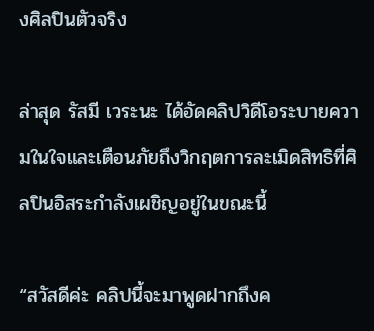งศิลปินตัวจริง

ล่าสุด รัสมี เวระนะ ได้อัดคลิปวิดีโอระบายความในใจและเตือนภัยถึงวิกฤตการละเมิดสิทธิที่ศิลปินอิสระกำลังเผชิญอยู่ในขณะนี้

“สวัสดีค่ะ คลิปนี้จะมาพูดฝากถึงค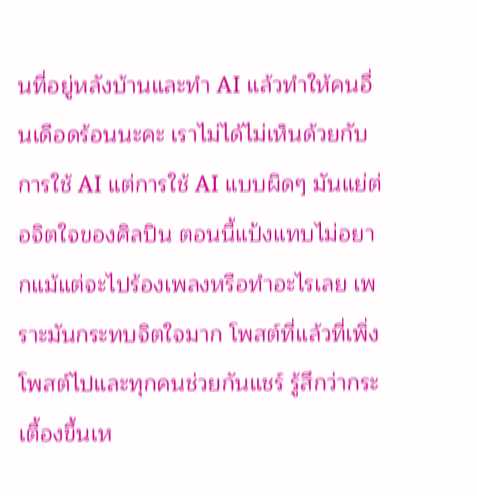นที่อยู่หลังบ้านและทำ AI แล้วทำให้คนอื่นเดือดร้อนนะคะ เราไม่ได้ไม่เห็นด้วยกับการใช้ AI แต่การใช้ AI แบบผิดๆ มันแย่ต่อจิตใจของศิลปิน ตอนนี้แป้งแทบไม่อยากแม้แต่จะไปร้องเพลงหรือทำอะไรเลย เพราะมันกระทบจิตใจมาก โพสต์ที่แล้วที่เพิ่งโพสต์ไปและทุกคนช่วยกันแชร์ รู้สึกว่ากระเตื้องขึ้นเห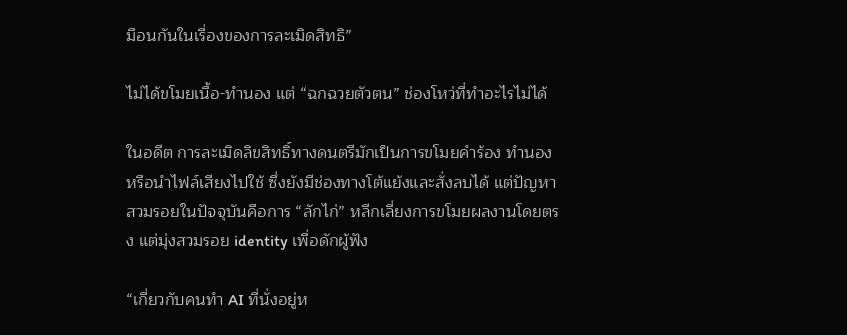มือนกันในเรื่องของการละเมิดสิทธิ”

ไม่ได้ขโมยเนื้อ-ทำนอง แต่ “ฉกฉวยตัวตน” ช่องโหว่ที่ทำอะไรไม่ได้

ในอดีต การละเมิดลิขสิทธิ์ทางดนตรีมักเป็นการขโมยคำร้อง ทำนอง หรือนำไฟล์เสียงไปใช้ ซึ่งยังมีช่องทางโต้แย้งและสั่งลบได้ แต่ปัญหาสวมรอยในปัจจุบันคือการ “ลักไก่” หลีกเลี่ยงการขโมยผลงานโดยตรง แต่มุ่งสวมรอย identity เพื่อดักผู้ฟัง

“เกี่ยวกับคนทำ AI ที่นั่งอยู่ห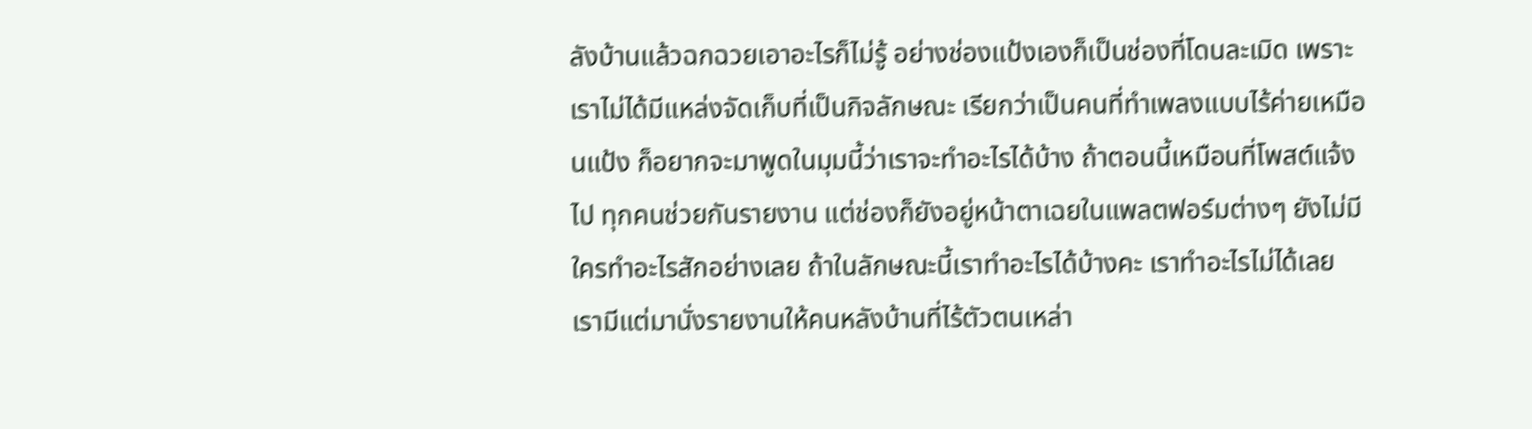ลังบ้านแล้วฉกฉวยเอาอะไรก็ไม่รู้ อย่างช่องแป้งเองก็เป็นช่องที่โดนละเมิด เพราะเราไม่ได้มีแหล่งจัดเก็บที่เป็นกิจลักษณะ เรียกว่าเป็นคนที่ทำเพลงแบบไร้ค่ายเหมือนแป้ง ก็อยากจะมาพูดในมุมนี้ว่าเราจะทำอะไรได้บ้าง ถ้าตอนนี้เหมือนที่โพสต์แจ้งไป ทุกคนช่วยกันรายงาน แต่ช่องก็ยังอยู่หน้าตาเฉยในแพลตฟอร์มต่างๆ ยังไม่มีใครทำอะไรสักอย่างเลย ถ้าในลักษณะนี้เราทำอะไรได้บ้างคะ เราทำอะไรไม่ได้เลย เรามีแต่มานั่งรายงานให้คนหลังบ้านที่ไร้ตัวตนเหล่า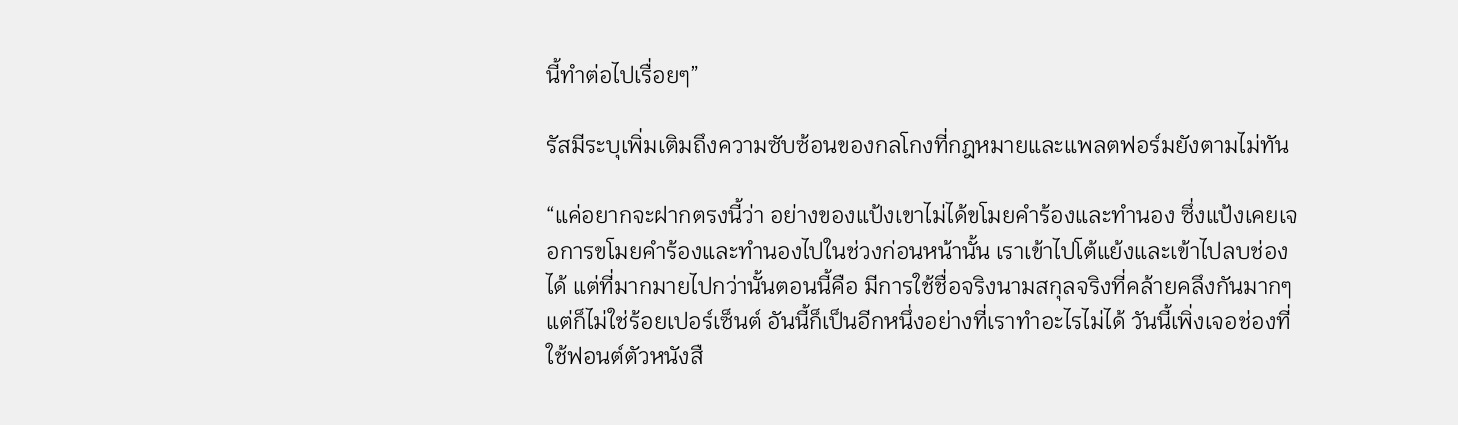นี้ทำต่อไปเรื่อยๆ”

รัสมีระบุเพิ่มเติมถึงความซับซ้อนของกลโกงที่กฎหมายและแพลตฟอร์มยังตามไม่ทัน

“แค่อยากจะฝากตรงนี้ว่า อย่างของแป้งเขาไม่ได้ขโมยคำร้องและทำนอง ซึ่งแป้งเคยเจอการขโมยคำร้องและทำนองไปในช่วงก่อนหน้านั้น เราเข้าไปโต้แย้งและเข้าไปลบช่องได้ แต่ที่มากมายไปกว่านั้นตอนนี้คือ มีการใช้ชื่อจริงนามสกุลจริงที่คล้ายคลึงกันมากๆ แต่ก็ไม่ใช่ร้อยเปอร์เซ็นต์ อันนี้ก็เป็นอีกหนึ่งอย่างที่เราทำอะไรไม่ได้ วันนี้เพิ่งเจอช่องที่ใช้ฟอนต์ตัวหนังสื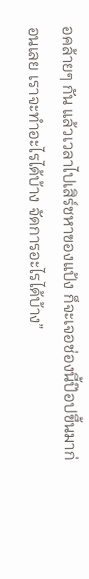อคล้ายๆ กัน แล้วเวลาไปเสิร์ชหาของแป้ง ก็จะเจอช่องนี้ป๊อปขึ้นมาก่อนเลย เราจะทำอะไรได้บ้าง จัดการอะไรได้บ้าง”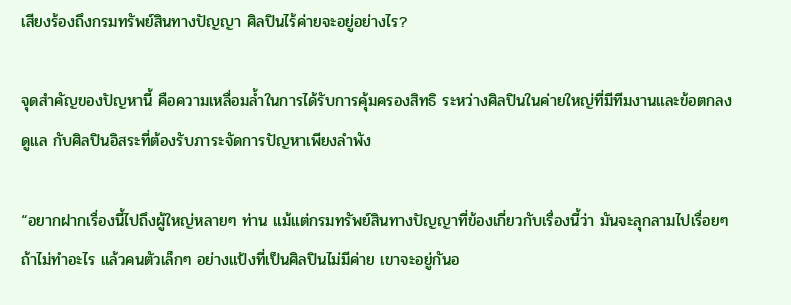เสียงร้องถึงกรมทรัพย์สินทางปัญญา ศิลปินไร้ค่ายจะอยู่อย่างไร?

จุดสำคัญของปัญหานี้ คือความเหลื่อมล้ำในการได้รับการคุ้มครองสิทธิ ระหว่างศิลปินในค่ายใหญ่ที่มีทีมงานและข้อตกลงดูแล กับศิลปินอิสระที่ต้องรับภาระจัดการปัญหาเพียงลำพัง

“อยากฝากเรื่องนี้ไปถึงผู้ใหญ่หลายๆ ท่าน แม้แต่กรมทรัพย์สินทางปัญญาที่ข้องเกี่ยวกับเรื่องนี้ว่า มันจะลุกลามไปเรื่อยๆ ถ้าไม่ทำอะไร แล้วคนตัวเล็กๆ อย่างแป้งที่เป็นศิลปินไม่มีค่าย เขาจะอยู่กันอ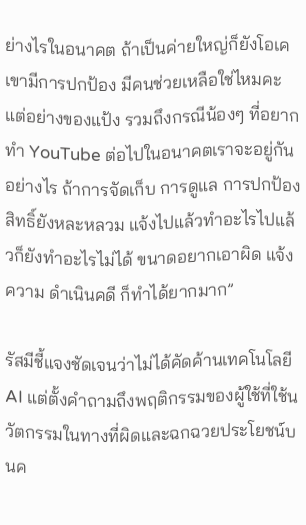ย่างไรในอนาคต ถ้าเป็นค่ายใหญ่ก็ยังโอเค เขามีการปกป้อง มีคนช่วยเหลือใช่ไหมคะ แต่อย่างของแป้ง รวมถึงกรณีน้องๆ ที่อยากทำ YouTube ต่อไปในอนาคตเราจะอยู่กันอย่างไร ถ้าการจัดเก็บ การดูแล การปกป้องสิทธิ์ยังหละหลวม แจ้งไปแล้วทำอะไรไปแล้วก็ยังทำอะไรไม่ได้ ขนาดอยากเอาผิด แจ้งความ ดำเนินคดี ก็ทำได้ยากมาก”

รัสมีชี้แจงชัดเจนว่าไม่ได้คัดค้านเทคโนโลยี AI แต่ตั้งคำถามถึงพฤติกรรมของผู้ใช้ที่ใช้นวัตกรรมในทางที่ผิดและฉกฉวยประโยชน์บนค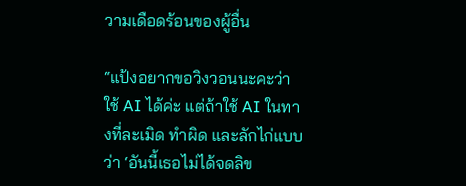วามเดือดร้อนของผู้อื่น

“แป้งอยากขอวิงวอนนะคะว่า ใช้ AI ได้ค่ะ แต่ถ้าใช้ AI ในทางที่ละเมิด ทำผิด และลักไก่แบบว่า ‘อันนี้เธอไม่ได้จดลิข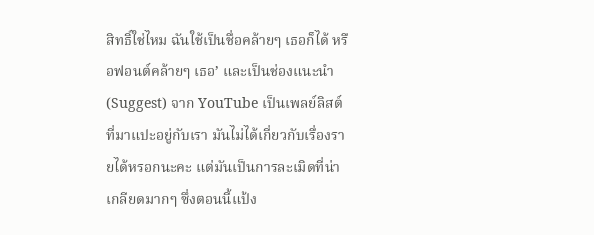สิทธิ์ใช่ไหม ฉันใช้เป็นชื่อคล้ายๆ เธอก็ได้ หรือฟอนต์คล้ายๆ เธอ’ และเป็นช่องแนะนำ (Suggest) จาก YouTube เป็นเพลย์ลิสต์ที่มาแปะอยู่กับเรา มันไม่ได้เกี่ยวกับเรื่องรายได้หรอกนะคะ แต่มันเป็นการละเมิดที่น่าเกลียดมากๆ ซึ่งตอนนี้แป้ง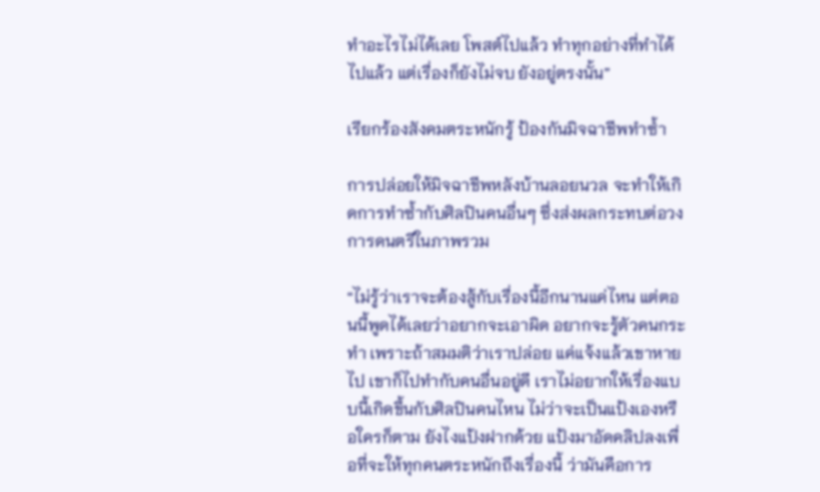ทำอะไรไม่ได้เลย โพสต์ไปแล้ว ทำทุกอย่างที่ทำได้ไปแล้ว แต่เรื่องก็ยังไม่จบ ยังอยู่ตรงนั้น”

เรียกร้องสังคมตระหนักรู้ ป้องกันมิจฉาชีพทำซ้ำ

การปล่อยให้มิจฉาชีพหลังบ้านลอยนวล จะทำให้เกิดการทำซ้ำกับศิลปินคนอื่นๆ ซึ่งส่งผลกระทบต่อวงการดนตรีในภาพรวม

“ไม่รู้ว่าเราจะต้องสู้กับเรื่องนี้อีกนานแค่ไหน แต่ตอนนี้พูดได้เลยว่าอยากจะเอาผิด อยากจะรู้ตัวคนกระทำ เพราะถ้าสมมติว่าเราปล่อย แค่แจ้งแล้วเขาหายไป เขาก็ไปทำกับคนอื่นอยู่ดี เราไม่อยากให้เรื่องแบบนี้เกิดขึ้นกับศิลปินคนไหน ไม่ว่าจะเป็นแป้งเองหรือใครก็ตาม ยังไงแป้งฝากด้วย แป้งมาอัดคลิปลงเพื่อที่จะให้ทุกคนตระหนักถึงเรื่องนี้ ว่ามันคือการ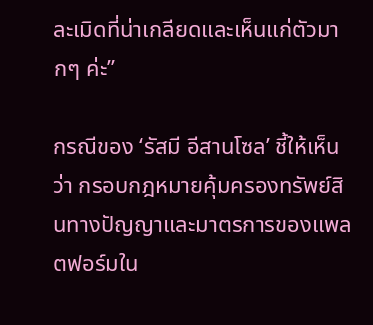ละเมิดที่น่าเกลียดและเห็นแก่ตัวมากๆ ค่ะ”

กรณีของ ‘รัสมี อีสานโซล’ ชี้ให้เห็นว่า กรอบกฎหมายคุ้มครองทรัพย์สินทางปัญญาและมาตรการของแพลตฟอร์มใน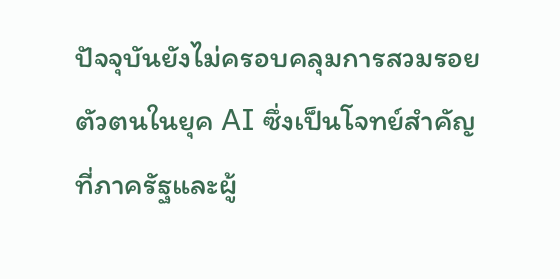ปัจจุบันยังไม่ครอบคลุมการสวมรอยตัวตนในยุค AI ซึ่งเป็นโจทย์สำคัญที่ภาครัฐและผู้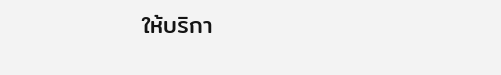ให้บริกา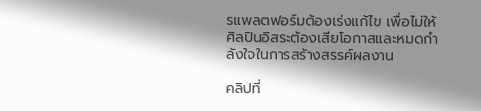รแพลตฟอร์มต้องเร่งแก้ไข เพื่อไม่ให้ศิลปินอิสระต้องเสียโอกาสและหมดกำลังใจในการสร้างสรรค์ผลงาน

คลิปที่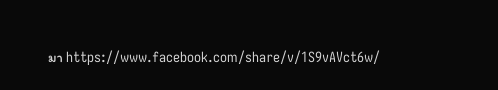มา https://www.facebook.com/share/v/1S9vAVct6w/